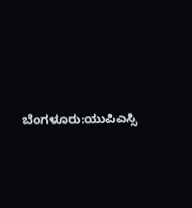ಬೆಂಗಳೂರು:ಯುಪಿಎಸ್ಸಿ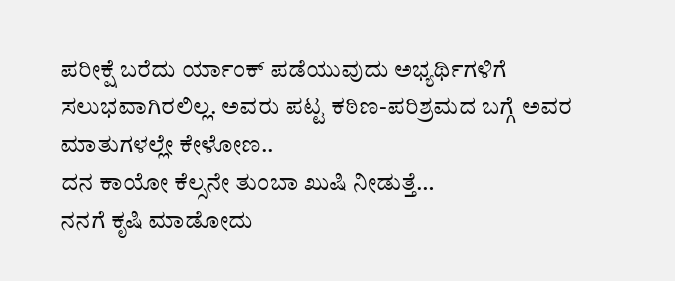ಪರೀಕ್ಷೆ ಬರೆದು ರ್ಯಾಂಕ್ ಪಡೆಯುವುದು ಅಭ್ಯರ್ಥಿಗಳಿಗೆ ಸಲುಭವಾಗಿರಲಿಲ್ಲ. ಅವರು ಪಟ್ಟ ಕಠಿಣ-ಪರಿಶ್ರಮದ ಬಗ್ಗೆ ಅವರ ಮಾತುಗಳಲ್ಲೇ ಕೇಳೋಣ..
ದನ ಕಾಯೋ ಕೆಲ್ಸನೇ ತುಂಬಾ ಖುಷಿ ನೀಡುತ್ತೆ…
ನನಗೆ ಕೃಷಿ ಮಾಡೋದು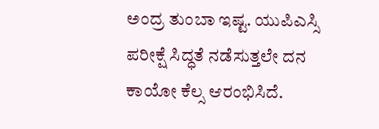ಅಂದ್ರ ತುಂಬಾ ಇಷ್ಟ. ಯುಪಿಎಸ್ಸಿ ಪರೀಕ್ಷೆ ಸಿದ್ಧತೆ ನಡೆಸುತ್ತಲೇ ದನ ಕಾಯೋ ಕೆಲ್ಸ ಆರಂಭಿಸಿದೆ.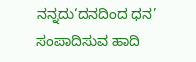ನನ್ನದು‘ದನದಿಂದ ಧನ’ ಸಂಪಾದಿಸುವ ಹಾದಿ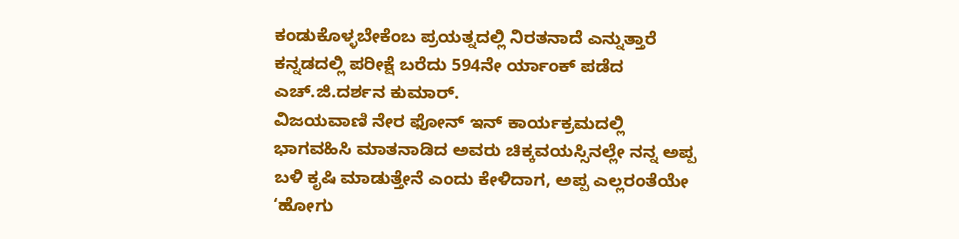ಕಂಡುಕೊಳ್ಳಬೇಕೆಂಬ ಪ್ರಯತ್ನದಲ್ಲಿ ನಿರತನಾದೆ ಎನ್ನುತ್ತಾರೆ ಕನ್ನಡದಲ್ಲಿ ಪರೀಕ್ಷೆ ಬರೆದು 594ನೇ ರ್ಯಾಂಕ್ ಪಡೆದ ಎಚ್.ಜಿ.ದರ್ಶನ ಕುಮಾರ್.
ವಿಜಯವಾಣಿ ನೇರ ಫೋನ್ ಇನ್ ಕಾರ್ಯಕ್ರಮದಲ್ಲಿ ಭಾಗವಹಿಸಿ ಮಾತನಾಡಿದ ಅವರು ಚಿಕ್ಕವಯಸ್ಸಿನಲ್ಲೇ ನನ್ನ ಅಪ್ಪ ಬಳಿ ಕೃಷಿ ಮಾಡುತ್ತೇನೆ ಎಂದು ಕೇಳಿದಾಗ, ಅಪ್ಪ ಎಲ್ಲರಂತೆಯೇ ‘ಹೋಗು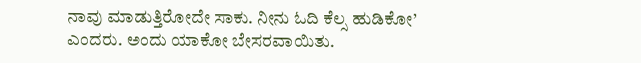ನಾವು ಮಾಡುತ್ತಿರೋದೇ ಸಾಕು. ನೀನು ಓದಿ ಕೆಲ್ಸ ಹುಡಿಕೋ’ ಎಂದರು. ಅಂದು ಯಾಕೋ ಬೇಸರವಾಯಿತು.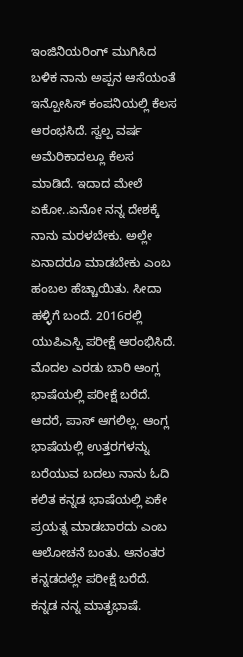ಇಂಜಿನಿಯರಿಂಗ್ ಮುಗಿಸಿದ ಬಳಿಕ ನಾನು ಅಪ್ಪನ ಆಸೆಯಂತೆ ಇನ್ಪೋಸಿಸ್ ಕಂಪನಿಯಲ್ಲಿ ಕೆಲಸ ಆರಂಭಸಿದೆ. ಸ್ವಲ್ಪ ವರ್ಷ ಅಮೆರಿಕಾದಲ್ಲೂ ಕೆಲಸ ಮಾಡಿದೆ. ಇದಾದ ಮೇಲೆ ಏಕೋ..ಏನೋ ನನ್ನ ದೇಶಕ್ಕೆ ನಾನು ಮರಳಬೇಕು. ಅಲ್ಲೇ ಏನಾದರೂ ಮಾಡಬೇಕು ಎಂಬ ಹಂಬಲ ಹೆಚ್ಚಾಯಿತು. ಸೀದಾ ಹಳ್ಳಿಗೆ ಬಂದೆ. 2016ರಲ್ಲಿ ಯುಪಿಎಸ್ಪಿ ಪರೀಕ್ಷೆ ಆರಂಭಿಸಿದೆ.
ಮೊದಲ ಎರಡು ಬಾರಿ ಆಂಗ್ಲ ಭಾಷೆಯಲ್ಲಿ ಪರೀಕ್ಷೆ ಬರೆದೆ. ಆದರೆ, ಪಾಸ್ ಆಗಲಿಲ್ಲ. ಆಂಗ್ಲ ಭಾಷೆಯಲ್ಲಿ ಉತ್ತರಗಳನ್ನು ಬರೆಯುವ ಬದಲು ನಾನು ಓದಿ ಕಲಿತ ಕನ್ನಡ ಭಾಷೆಯಲ್ಲಿ ಏಕೇ ಪ್ರಯತ್ನ ಮಾಡಬಾರದು ಎಂಬ ಆಲೋಚನೆ ಬಂತು. ಆನಂತರ ಕನ್ನಡದಲ್ಲೇ ಪರೀಕ್ಷೆ ಬರೆದೆ. ಕನ್ನಡ ನನ್ನ ಮಾತೃಭಾಷೆ.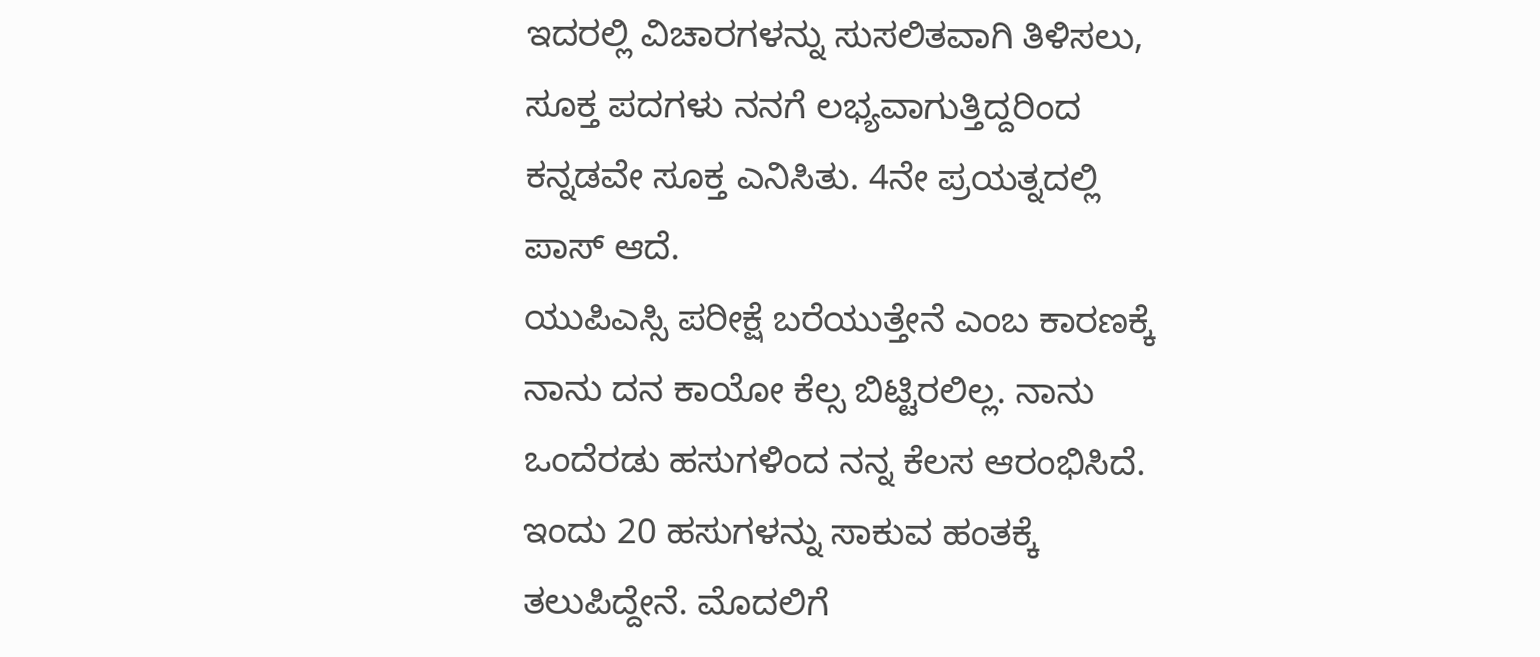ಇದರಲ್ಲಿ ವಿಚಾರಗಳನ್ನು ಸುಸಲಿತವಾಗಿ ತಿಳಿಸಲು, ಸೂಕ್ತ ಪದಗಳು ನನಗೆ ಲಭ್ಯವಾಗುತ್ತಿದ್ದರಿಂದ ಕನ್ನಡವೇ ಸೂಕ್ತ ಎನಿಸಿತು. 4ನೇ ಪ್ರಯತ್ನದಲ್ಲಿ ಪಾಸ್ ಆದೆ.
ಯುಪಿಎಸ್ಸಿ ಪರೀಕ್ಷೆ ಬರೆಯುತ್ತೇನೆ ಎಂಬ ಕಾರಣಕ್ಕೆ ನಾನು ದನ ಕಾಯೋ ಕೆಲ್ಸ ಬಿಟ್ಟಿರಲಿಲ್ಲ. ನಾನು ಒಂದೆರಡು ಹಸುಗಳಿಂದ ನನ್ನ ಕೆಲಸ ಆರಂಭಿಸಿದೆ. ಇಂದು 20 ಹಸುಗಳನ್ನು ಸಾಕುವ ಹಂತಕ್ಕೆ ತಲುಪಿದ್ದೇನೆ. ಮೊದಲಿಗೆ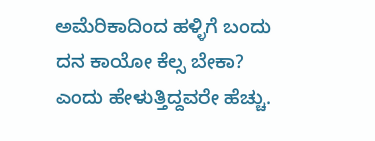ಅಮೆರಿಕಾದಿಂದ ಹಳ್ಳಿಗೆ ಬಂದು ದನ ಕಾಯೋ ಕೆಲ್ಸ ಬೇಕಾ? ಎಂದು ಹೇಳುತ್ತಿದ್ದವರೇ ಹೆಚ್ಚು.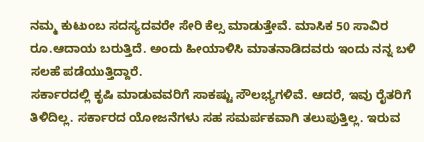ನಮ್ಮ ಕುಟುಂಬ ಸದಸ್ಯದವರೇ ಸೇರಿ ಕೆಲ್ಸ ಮಾಡುತ್ತೇವೆ. ಮಾಸಿಕ 50 ಸಾವಿರ ರೂ.ಆದಾಯ ಬರುತ್ತಿದೆ. ಅಂದು ಹೀಯಾಳಿಸಿ ಮಾತನಾಡಿದವರು ಇಂದು ನನ್ನ ಬಳಿ ಸಲಹೆ ಪಡೆಯುತ್ತಿದ್ದಾರೆ.
ಸರ್ಕಾರದಲ್ಲಿ ಕೃಷಿ ಮಾಡುವವರಿಗೆ ಸಾಕಷ್ಟು ಸೌಲಭ್ಯಗಳಿವೆ. ಆದರೆ, ಇವು ರೈತರಿಗೆ ತಿಳಿದಿಲ್ಲ. ಸರ್ಕಾರದ ಯೋಜನೆಗಳು ಸಹ ಸಮರ್ಪಕವಾಗಿ ತಲುಪುತ್ತಿಲ್ಲ. ಇರುವ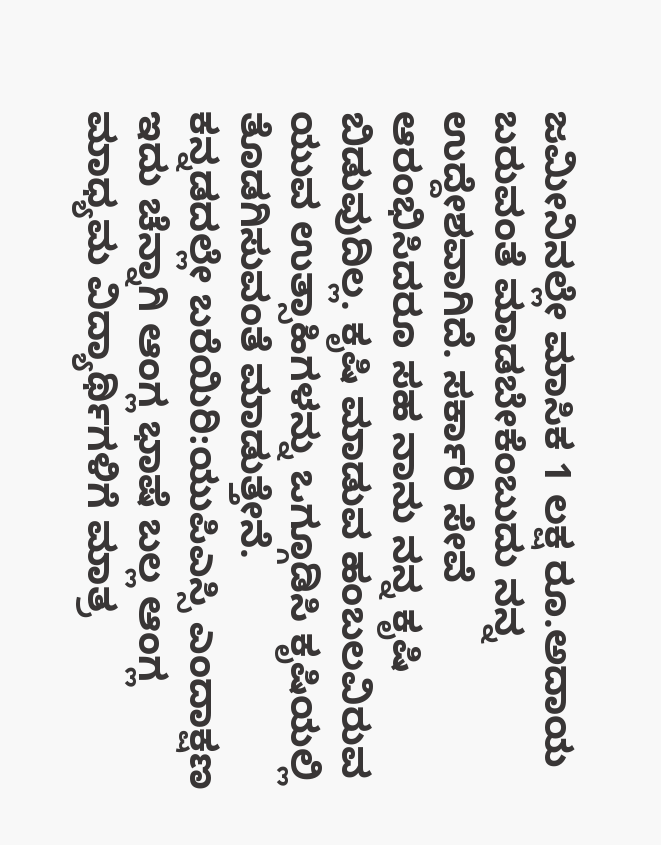ಜಮೀನಿನಲ್ಲೇ ಮಾಸಿಕ 1 ಲಕ್ಷ ರೂ.ಅದಾಯ ಬರುವಂತೆ ಮಾಡಬೇಕೆಂಬುದು ನನ್ನ ಉದ್ದೇಶವಾಗಿದೆ. ಸರ್ಕಾರಿ ಸೇವೆ ಆರಂಭಿಸಿದರೂ ಸಹ ನಾನು ನನ್ನ ಕೃಷಿ ಬಿಡುವುದಿಲ್ಲ. ಕೃಷಿ ಮಾಡುವ ಹಂಬಲವಿರುವ ಯುವ ಉತ್ಸಾಹಿಗಳನ್ನು ಒಗ್ಗೂಡಿಸಿ ಕೃಷಿಯಲ್ಲಿ ತೊಡಗಿಸುವಂತೆ ಮಾಡುತ್ತೇನೆ.
ಕನ್ನಡದಲ್ಲೇ ಬರೆಯಿರಿ:ಯುಪಿಎಸ್ಸಿ ಎಂದಾಕ್ಷಣ ಇದು ಚೆನ್ನಾಗಿ ಆಂಗ್ಲ ಭಾಷೆ ಬಲ್ಲ ಆಂಗ್ಲ ಮಾಧ್ಯಮ ವಿದ್ಯಾರ್ಥಿಗಳಿಗೆ ಮಾತ್ರ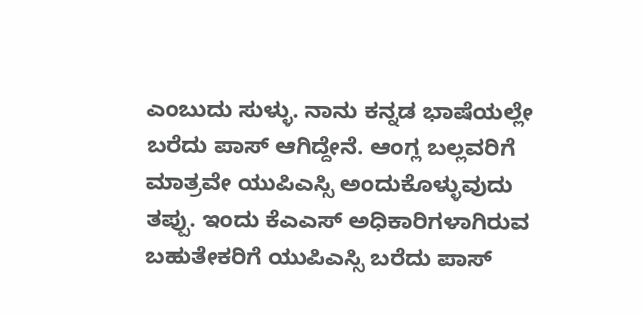ಎಂಬುದು ಸುಳ್ಳು. ನಾನು ಕನ್ನಡ ಭಾಷೆಯಲ್ಲೇ ಬರೆದು ಪಾಸ್ ಆಗಿದ್ದೇನೆ. ಆಂಗ್ಲ ಬಲ್ಲವರಿಗೆ ಮಾತ್ರವೇ ಯುಪಿಎಸ್ಸಿ ಅಂದುಕೊಳ್ಳುವುದು ತಪ್ಪು. ಇಂದು ಕೆಎಎಸ್ ಅಧಿಕಾರಿಗಳಾಗಿರುವ ಬಹುತೇಕರಿಗೆ ಯುಪಿಎಸ್ಸಿ ಬರೆದು ಪಾಸ್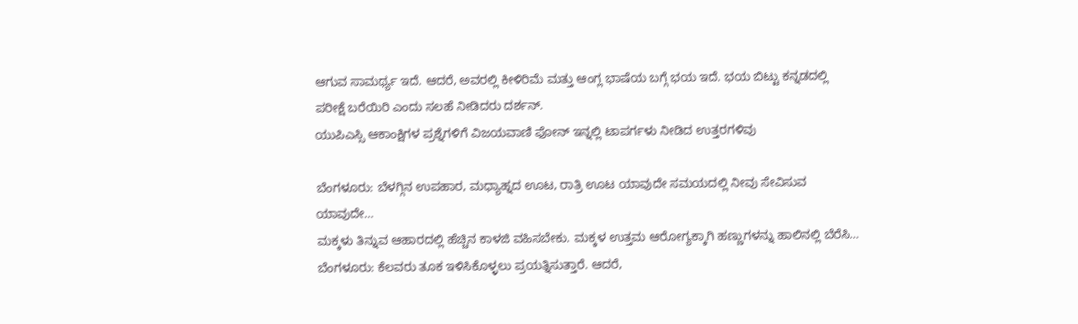ಆಗುವ ಸಾಮರ್ಥ್ಯ ಇದೆ. ಆದರೆ, ಅವರಲ್ಲಿ ಕೀಳಿರಿಮೆ ಮತ್ತು ಆಂಗ್ಲ ಭಾಷೆಯ ಬಗ್ಗೆ ಭಯ ಇದೆ. ಭಯ ಬಿಟ್ಟು ಕನ್ನಡದಲ್ಲಿ ಪರೀಕ್ಷೆ ಬರೆಯಿರಿ ಎಂದು ಸಲಹೆ ನೀಡಿದರು ದರ್ಶನ್.
ಯುಪಿಎಸ್ಸಿ ಆಕಾಂಕ್ಷಿಗಳ ಪ್ರಶ್ನೆಗಳಿಗೆ ವಿಜಯವಾಣಿ ಫೋನ್ ಇನ್ನಲ್ಲಿ ಟಾಪರ್ಗಳು ನೀಡಿದ ಉತ್ತರಗಳಿವು

ಬೆಂಗಳೂರು: ಬೆಳಗ್ಗಿನ ಉಪಹಾರ, ಮಧ್ಯಾಹ್ನದ ಊಟ, ರಾತ್ರಿ ಊಟ ಯಾವುದೇ ಸಮಯದಲ್ಲಿ ನೀವು ಸೇವಿಸುವ ಯಾವುದೇ…
ಮಕ್ಕಳು ತಿನ್ನುವ ಆಹಾರದಲ್ಲಿ ಹೆಚ್ಚಿನ ಕಾಳಜಿ ವಹಿಸಬೇಕು. ಮಕ್ಕಳ ಉತ್ತಮ ಆರೋಗ್ಯಕ್ಕಾಗಿ ಹಣ್ಣುಗಳನ್ನು ಹಾಲಿನಲ್ಲಿ ಬೆರೆಸಿ…
ಬೆಂಗಳೂರು: ಕೆಲವರು ತೂಕ ಇಳಿಸಿಕೊಳ್ಳಲು ಪ್ರಯತ್ನಿಸುತ್ತಾರೆ. ಆದರೆ,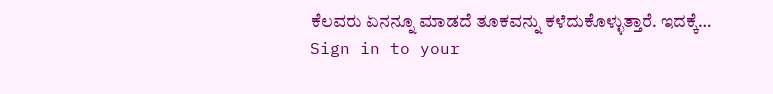ಕೆಲವರು ಏನನ್ನೂ ಮಾಡದೆ ತೂಕವನ್ನು ಕಳೆದುಕೊಳ್ಳುತ್ತಾರೆ. ಇದಕ್ಕೆ…
Sign in to your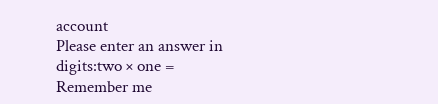account
Please enter an answer in digits:two × one =
Remember me